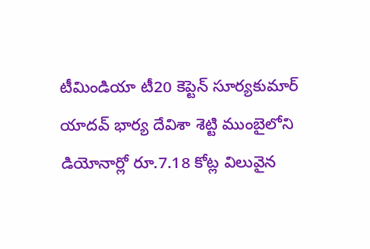టీమిండియా టీ20 కెప్టెన్ సూర్యకుమార్ యాదవ్ భార్య దేవిశా శెట్టి ముంబైలోని డియోనార్లో రూ.7.18 కోట్ల విలువైన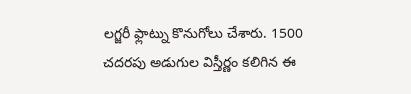లగ్జరీ ఫ్లాట్ను కొనుగోలు చేశారు. 1500 చదరపు అడుగుల విస్తీర్ణం కలిగిన ఈ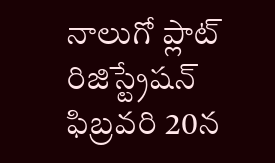నాలుగో ప్లాట్ రిజిస్ట్రేషన్ ఫిబ్రవరి 20న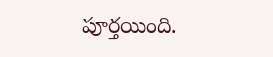పూర్తయింది.